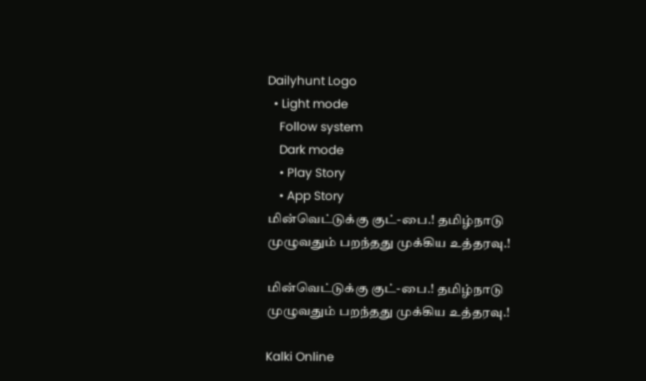Dailyhunt Logo
  • Light mode
    Follow system
    Dark mode
    • Play Story
    • App Story
மின்வெட்டுக்கு குட்-பை.! தமிழ்நாடு முழுவதும் பறந்தது முக்கிய உத்தரவு.!

மின்வெட்டுக்கு குட்-பை.! தமிழ்நாடு முழுவதும் பறந்தது முக்கிய உத்தரவு.!

Kalki Online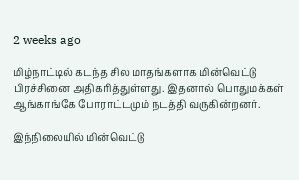2 weeks ago

மிழ்நாட்டில் கடந்த சில மாதங்களாக மின்வெட்டு பிரச்சினை அதிகரித்துள்ளது. இதனால் பொதுமக்கள் ஆங்காங்கே போராட்டமும் நடத்தி வருகின்றனர்.

இந்நிலையில் மின்வெட்டு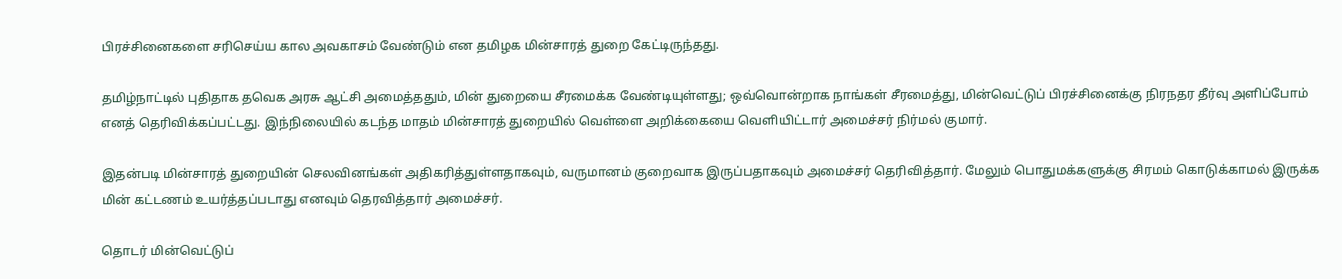பிரச்சினைகளை சரிசெய்ய கால அவகாசம் வேண்டும் என தமிழக மின்சாரத் துறை கேட்டிருந்தது.

தமிழ்நாட்டில் புதிதாக தவெக அரசு ஆட்சி அமைத்ததும், மின் துறையை சீரமைக்க வேண்டியுள்ளது; ஒவ்வொன்றாக நாங்கள் சீரமைத்து, மின்வெட்டுப் பிரச்சினைக்கு நிரநதர தீர்வு அளிப்போம் எனத் தெரிவிக்கப்பட்டது. இந்நிலையில் கடந்த மாதம் மின்சாரத் துறையில் வெள்ளை அறிக்கையை வெளியிட்டார் அமைச்சர் நிர்மல் குமார்.

இதன்படி மின்சாரத் துறையின் செலவினங்கள் அதிகரித்துள்ளதாகவும், வருமானம் குறைவாக இருப்பதாகவும் அமைச்சர் தெரிவித்தார். மேலும் பொதுமக்களுக்கு சிரமம் கொடுக்காமல் இருக்க மின் கட்டணம் உயர்த்தப்படாது எனவும் தெரவித்தார் அமைச்சர்.

தொடர் மின்வெட்டுப்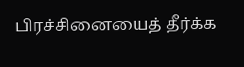பிரச்சினையைத் தீர்க்க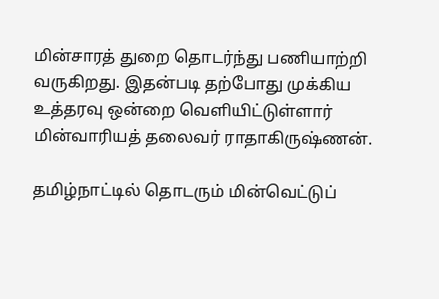மின்சாரத் துறை தொடர்ந்து பணியாற்றி வருகிறது. இதன்படி தற்போது முக்கிய உத்தரவு ஒன்றை வெளியிட்டுள்ளார் மின்வாரியத் தலைவர் ராதாகிருஷ்ணன்.

தமிழ்நாட்டில் தொடரும் மின்வெட்டுப்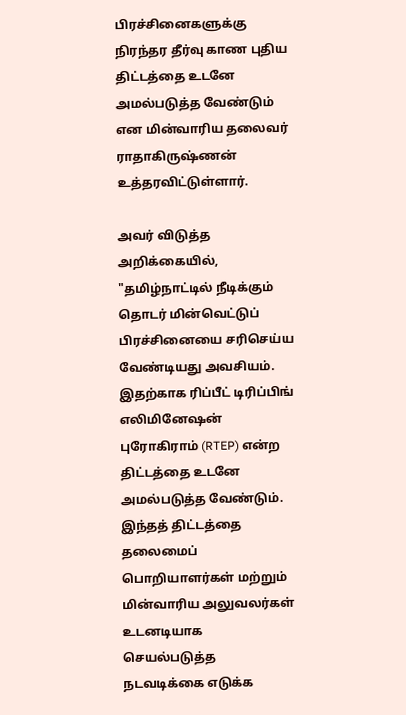பிரச்சினைகளுக்கு நிரந்தர தீர்வு காண புதிய திட்டத்தை உடனே அமல்படுத்த வேண்டும் என மின்வாரிய தலைவர் ராதாகிருஷ்ணன் உத்தரவிட்டுள்ளார்.

அவர் விடுத்த அறிக்கையில், "தமிழ்நாட்டில் நீடிக்கும் தொடர் மின்வெட்டுப் பிரச்சினையை சரிசெய்ய வேண்டியது அவசியம். இதற்காக ரிப்பீட் டிரிப்பிங் எலிமினேஷன் புரோகிராம் (RTEP) என்ற திட்டத்தை உடனே அமல்படுத்த வேண்டும். இந்தத் திட்டத்தை தலைமைப் பொறியாளர்கள் மற்றும் மின்வாரிய அலுவலர்கள் உடனடியாக செயல்படுத்த நடவடிக்கை எடுக்க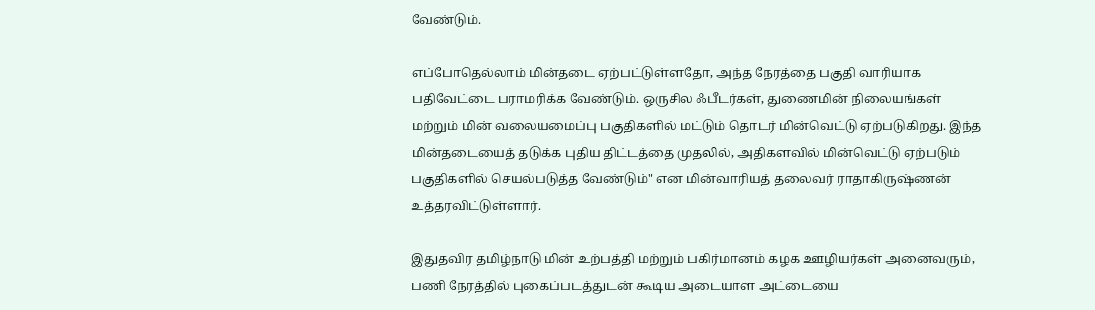வேண்டும்.

எப்போதெல்லாம் மின்தடை ஏற்பட்டுள்ளதோ, அந்த நேரத்தை பகுதி வாரியாக பதிவேட்டை பராமரிக்க வேண்டும். ஒருசில ஃபீடர்கள், துணைமின் நிலையங்கள் மற்றும் மின் வலையமைப்பு பகுதிகளில் மட்டும் தொடர் மின்வெட்டு ஏற்படுகிறது. இந்த மின்தடையைத் தடுக்க புதிய திட்டத்தை முதலில், அதிகளவில் மின்வெட்டு ஏற்படும் பகுதிகளில் செயல்படுத்த வேண்டும்" என மின்வாரியத் தலைவர் ராதாகிருஷ்ணன் உத்தரவிட்டுள்ளார்.

இதுதவிர தமிழ்நாடு மின் உற்பத்தி மற்றும் பகிர்மானம் கழக ஊழியர்கள் அனைவரும், பணி நேரத்தில் புகைப்படத்துடன் கூடிய அடையாள அட்டையை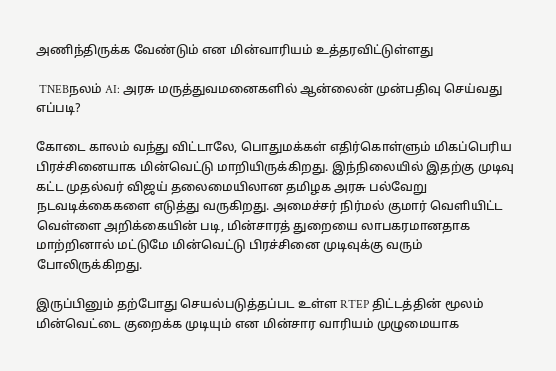அணிந்திருக்க வேண்டும் என மின்வாரியம் உத்தரவிட்டுள்ளது

 TNEBநலம் AI: அரசு மருத்துவமனைகளில் ஆன்லைன் முன்பதிவு செய்வது எப்படி?

கோடை காலம் வந்து விட்டாலே, பொதுமக்கள் எதிர்கொள்ளும் மிகப்பெரிய பிரச்சினையாக மின்வெட்டு மாறியிருக்கிறது. இந்நிலையில் இதற்கு முடிவு கட்ட முதல்வர் விஜய் தலைமையிலான தமிழக அரசு பல்வேறு நடவடிக்கைகளை எடுத்து வருகிறது. அமைச்சர் நிர்மல் குமார் வெளியிட்ட வெள்ளை அறிக்கையின் படி, மின்சாரத் துறையை லாபகரமானதாக மாற்றினால் மட்டுமே மின்வெட்டு பிரச்சினை முடிவுக்கு வரும் போலிருக்கிறது.

இருப்பினும் தற்போது செயல்படுத்தப்பட உள்ள RTEP திட்டத்தின் மூலம் மின்வெட்டை குறைக்க முடியும் என மின்சார வாரியம் முழுமையாக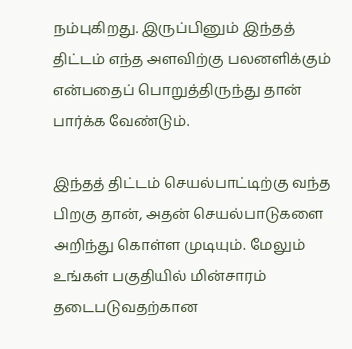நம்புகிறது. இருப்பினும் இந்தத் திட்டம் எந்த அளவிற்கு பலனளிக்கும் என்பதைப் பொறுத்திருந்து தான் பார்க்க வேண்டும்.

இந்தத் திட்டம் செயல்பாட்டிற்கு வந்த பிறகு தான், அதன் செயல்பாடுகளை அறிந்து கொள்ள முடியும். மேலும் உங்கள் பகுதியில் மின்சாரம் தடைபடுவதற்கான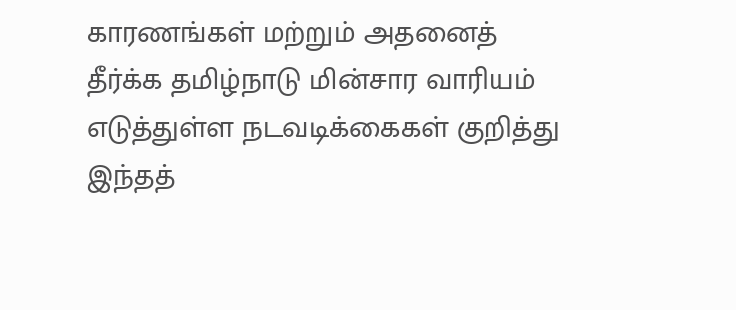காரணங்கள் மற்றும் அதனைத் தீர்க்க தமிழ்நாடு மின்சார வாரியம் எடுத்துள்ள நடவடிக்கைகள் குறித்து இந்தத்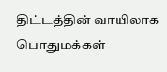திட்டத்தின் வாயிலாக பொதுமக்கள்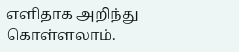எளிதாக அறிந்து கொள்ளலாம்.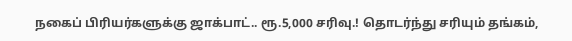நகைப் பிரியர்களுக்கு ஜாக்பாட்.. ரூ.5,000 சரிவு.! தொடர்ந்து சரியும் தங்கம்,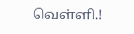வெள்ளி.!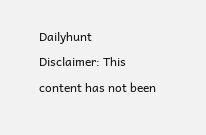Dailyhunt
Disclaimer: This content has not been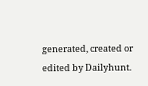generated, created or edited by Dailyhunt.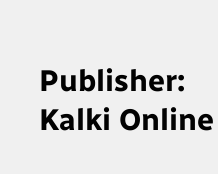Publisher: Kalki Online